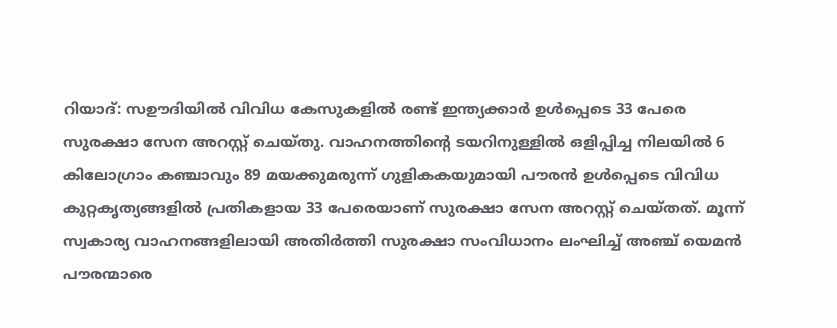റിയാദ്: സഊദിയിൽ വിവിധ കേസുകളിൽ രണ്ട് ഇന്ത്യക്കാർ ഉൾപ്പെടെ 33 പേരെ സുരക്ഷാ സേന അറസ്റ്റ് ചെയ്തു. വാഹനത്തിന്റെ ടയറിനുള്ളിൽ ഒളിപ്പിച്ച നിലയിൽ 6 കിലോഗ്രാം കഞ്ചാവും 89 മയക്കുമരുന്ന് ഗുളികകയുമായി പൗരൻ ഉൾപ്പെടെ വിവിധ കുറ്റകൃത്യങ്ങളിൽ പ്രതികളായ 33 പേരെയാണ് സുരക്ഷാ സേന അറസ്റ്റ് ചെയ്തത്. മൂന്ന് സ്വകാര്യ വാഹനങ്ങളിലായി അതിർത്തി സുരക്ഷാ സംവിധാനം ലംഘിച്ച് അഞ്ച് യെമൻ പൗരന്മാരെ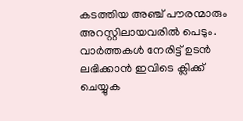കടത്തിയ അഞ്ച് പൗരന്മാരും അറസ്റ്റിലായവരിൽ പെടും.
വാർത്തകൾ നേരിട്ട് ഉടൻ ലഭിക്കാൻ ഇവിടെ ക്ലിക്ക് ചെയ്യുക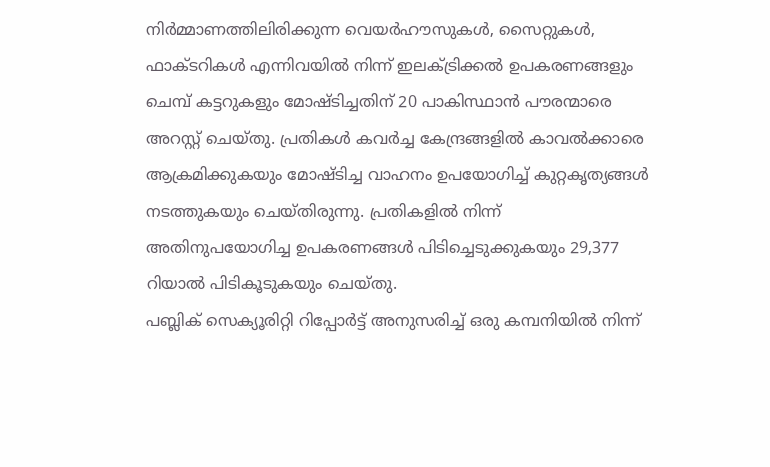നിർമ്മാണത്തിലിരിക്കുന്ന വെയർഹൗസുകൾ, സൈറ്റുകൾ, ഫാക്ടറികൾ എന്നിവയിൽ നിന്ന് ഇലക്ട്രിക്കൽ ഉപകരണങ്ങളും ചെമ്പ് കട്ടറുകളും മോഷ്ടിച്ചതിന് 20 പാകിസ്ഥാൻ പൗരന്മാരെ അറസ്റ്റ് ചെയ്തു. പ്രതികൾ കവർച്ച കേന്ദ്രങ്ങളിൽ കാവൽക്കാരെ ആക്രമിക്കുകയും മോഷ്ടിച്ച വാഹനം ഉപയോഗിച്ച് കുറ്റകൃത്യങ്ങൾ നടത്തുകയും ചെയ്തിരുന്നു. പ്രതികളിൽ നിന്ന് അതിനുപയോഗിച്ച ഉപകരണങ്ങൾ പിടിച്ചെടുക്കുകയും 29,377 റിയാൽ പിടികൂടുകയും ചെയ്തു.
പബ്ലിക് സെക്യൂരിറ്റി റിപ്പോർട്ട് അനുസരിച്ച് ഒരു കമ്പനിയിൽ നിന്ന്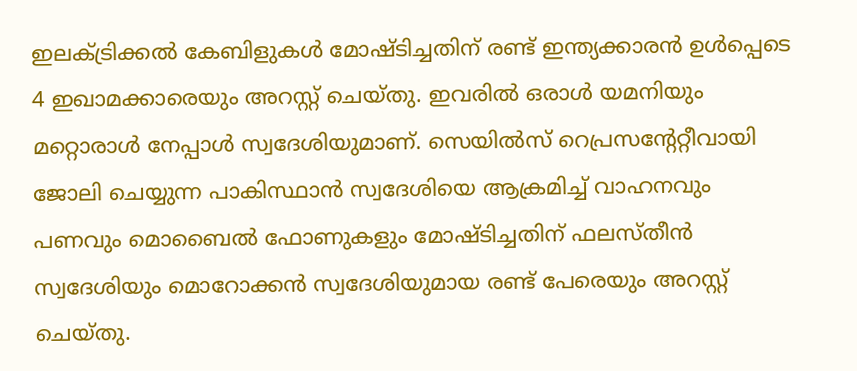ഇലക്ട്രിക്കൽ കേബിളുകൾ മോഷ്ടിച്ചതിന് രണ്ട് ഇന്ത്യക്കാരൻ ഉൾപ്പെടെ 4 ഇഖാമക്കാരെയും അറസ്റ്റ് ചെയ്തു. ഇവരിൽ ഒരാൾ യമനിയും മറ്റൊരാൾ നേപ്പാൾ സ്വദേശിയുമാണ്. സെയിൽസ് റെപ്രസന്റേറ്റീവായി ജോലി ചെയ്യുന്ന പാകിസ്ഥാൻ സ്വദേശിയെ ആക്രമിച്ച് വാഹനവും പണവും മൊബൈൽ ഫോണുകളും മോഷ്ടിച്ചതിന് ഫലസ്തീൻ സ്വദേശിയും മൊറോക്കൻ സ്വദേശിയുമായ രണ്ട് പേരെയും അറസ്റ്റ് ചെയ്തു.